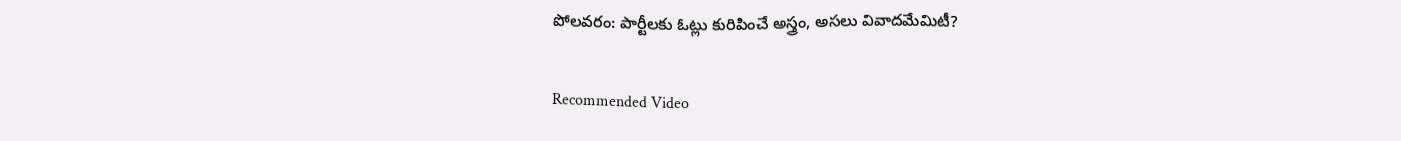పోలవరం: పార్టీలకు ఓట్లు కురిపించే అస్త్రం, అసలు వివాదమేమిటీ?

Recommended Video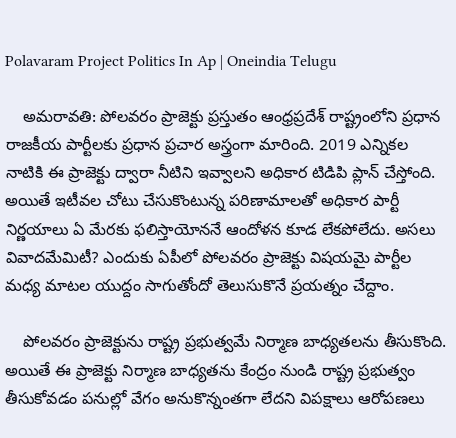Polavaram Project Politics In Ap | Oneindia Telugu

    అమరావతి: పోలవరం ప్రాజెక్టు ప్రస్తుతం ఆంధ్రప్రదేశ్ రాష్ట్రంలోని ప్రధాన రాజకీయ పార్టీలకు ప్రధాన ప్రచార అస్త్రంగా మారింది. 2019 ఎన్నికల నాటికి ఈ ప్రాజెక్టు ద్వారా నీటిని ఇవ్వాలని అధికార టిడిపి ప్లాన్ చేస్తోంది. అయితే ఇటీవల చోటు చేసుకొంటున్న పరిణామాలతో అధికార పార్టీ నిర్ణయాలు ఏ మేరకు ఫలిస్తాయోననే ఆందోళన కూడ లేకపోలేదు. అసలు వివాదమేమిటీ? ఎందుకు ఏపీలో పోలవరం ప్రాజెక్టు విషయమై పార్టీల మధ్య మాటల యుద్దం సాగుతోందో తెలుసుకొనే ప్రయత్నం చేద్దాం.

    పోలవరం ప్రాజెక్టును రాష్ట్ర ప్రభుత్వమే నిర్మాణ బాధ్యతలను తీసుకొంది. అయితే ఈ ప్రాజెక్టు నిర్మాణ బాధ్యతను కేంద్రం నుండి రాష్ట్ర ప్రభుత్వం తీసుకోవడం పనుల్లో వేగం అనుకొన్నంతగా లేదని విపక్షాలు ఆరోపణలు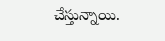చేస్తున్నాయి.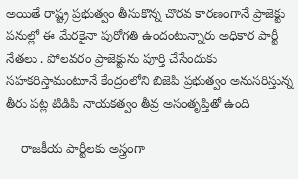అయితే రాష్ట్ర ప్రభుత్వం తీసుకొన్న చొరవ కారణంగానే ప్రాజెక్టు పనుల్లో ఈ మేరకైనా పురోగతి ఉందంటున్నారు అధికార పార్టీ నేతలు . పోలవరం ప్రాజెక్టును పూర్తి చేసేందుకు సహకరిస్తామంటూనే కేంద్రంలోని బిజెపి ప్రభుత్వం అనుసరిస్తున్న తీరు పట్ల టిడిపి నాయకత్వం తీవ్ర అసంతృప్తితో ఉంది

    రాజకీయ పార్టీలకు అస్త్రంగా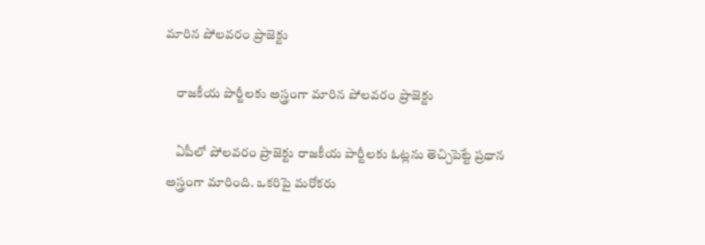మారిన పోలవరం ప్రాజెక్టు

    రాజకీయ పార్టీలకు అస్త్రంగా మారిన పోలవరం ప్రాజెక్టు

    ఏపీలో పోలవరం ప్రాజెక్టు రాజకీయ పార్టీలకు ఓట్లను తెచ్చిపెట్టే ప్రధాన అస్త్రంగా మారింది. ఒకరిపై మరోకరు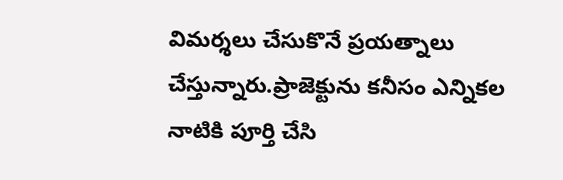విమర్శలు చేసుకొనే ప్రయత్నాలు చేస్తున్నారు.ప్రాజెక్టును కనీసం ఎన్నికల నాటికి పూర్తి చేసి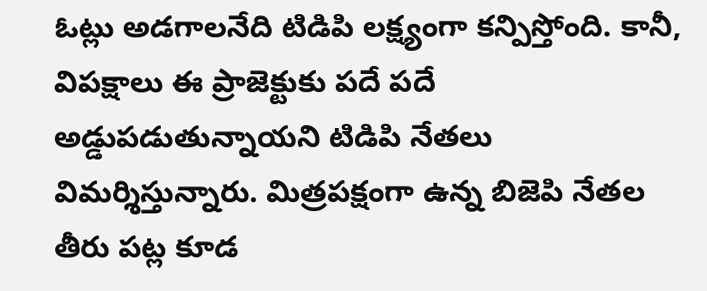ఓట్లు అడగాలనేది టిడిపి లక్ష్యంగా కన్పిస్తోంది. కానీ, విపక్షాలు ఈ ప్రాజెక్టుకు పదే పదే అడ్డుపడుతున్నాయని టిడిపి నేతలు విమర్శిస్తున్నారు. మిత్రపక్షంగా ఉన్న బిజెపి నేతల తీరు పట్ల కూడ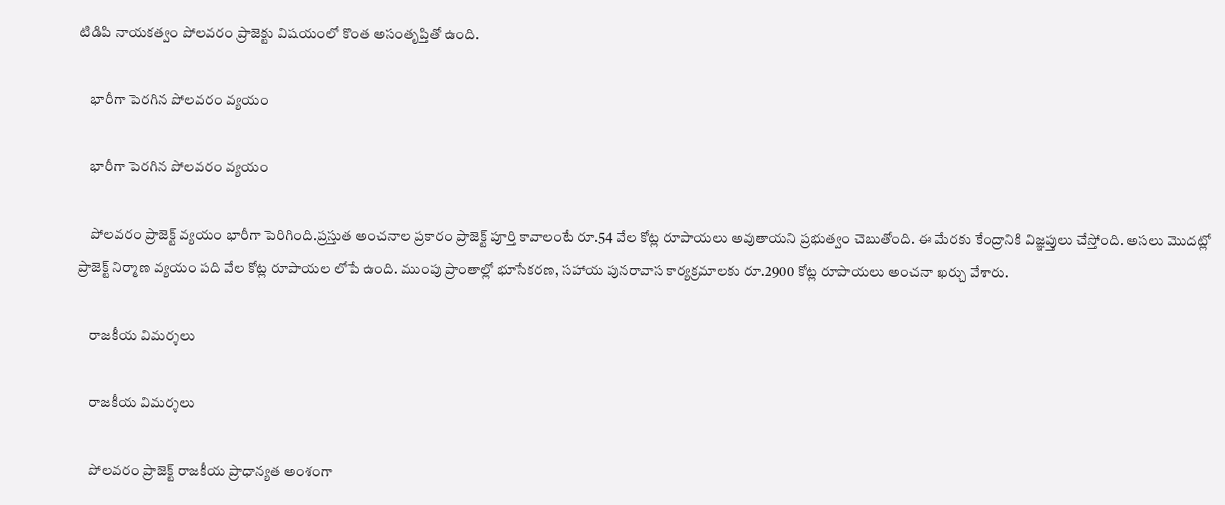టిడిపి నాయకత్వం పోలవరం ప్రాజెక్టు విషయంలో కొంత అసంతృప్తితో ఉంది.

    భారీగా పెరగిన పోలవరం వ్యయం

    భారీగా పెరగిన పోలవరం వ్యయం

    పోలవరం ప్రాజెక్ట్ వ్యయం భారీగా పెరిగింది.ప్రస్తుత అంచనాల ప్రకారం ప్రాజెక్ట్ పూర్తి కావాలంటే రూ.54 వేల కోట్ల రూపాయలు అవుతాయని ప్రభుత్వం చెబుతోంది. ఈ మేరకు కేంద్రానికి విజ్ఞప్తులు చేస్తోంది. అసలు మొదట్లో ప్రాజెక్ట్ నిర్మాణ వ్యయం పది వేల కోట్ల రూపాయల లోపే ఉంది. ముంపు ప్రాంతాల్లో భూసేకరణ, సహాయ పునరావాస కార్యక్రమాలకు రూ.2900 కోట్ల రూపాయలు అంచనా ఖర్చు వేశారు.

    రాజకీయ విమర్శలు

    రాజకీయ విమర్శలు

    పోలవరం ప్రాజెక్ట్ రాజకీయ ప్రాధాన్యత అంశంగా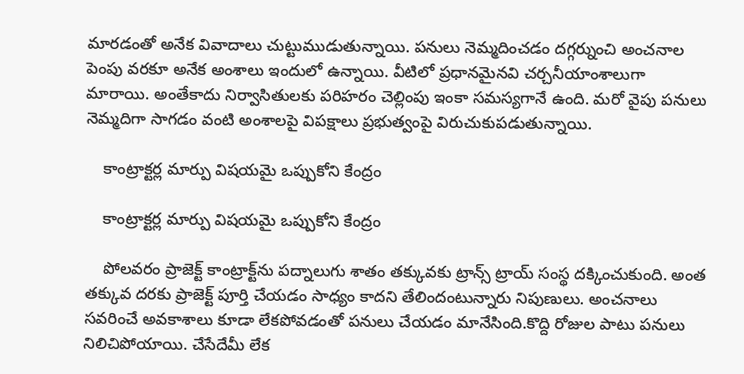మారడంతో అనేక వివాదాలు చుట్టుముడుతున్నాయి. పనులు నెమ్మదించడం దగ్గర్నుంచి అంచనాల పెంపు వరకూ అనేక అంశాలు ఇందులో ఉన్నాయి. వీటిలో ప్రధానమైనవి చర్చనీయాంశాలుగా మారాయి. అంతేకాదు నిర్వాసితులకు పరిహరం చెల్లింపు ఇంకా సమస్యగానే ఉంది. మరో వైపు పనులు నెమ్మదిగా సాగడం వంటి అంశాలపై విపక్షాలు ప్రభుత్వంపై విరుచుకుపడుతున్నాయి.

    కాంట్రాక్టర్ల మార్పు విషయమై ఒప్పుకోని కేంద్రం

    కాంట్రాక్టర్ల మార్పు విషయమై ఒప్పుకోని కేంద్రం

    పోలవరం ప్రాజెక్ట్ కాంట్రాక్ట్‌ను పద్నాలుగు శాతం తక్కువకు ట్రాన్స్ ట్రాయ్ సంస్థ దక్కించుకుంది. అంత తక్కువ దరకు ప్రాజెక్ట్ పూర్తి చేయడం సాధ్యం కాదని తేలిందంటున్నారు నిపుణులు. అంచనాలు సవరించే అవకాశాలు కూడా లేకపోవడంతో పనులు చేయడం మానేసింది.కొద్ది రోజుల పాటు పనులు నిలిచిపోయాయి. చేసేదేమీ లేక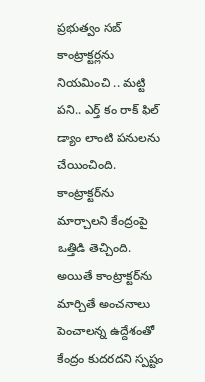ప్రభుత్వం సబ్ కాంట్రాక్టర్లను నియమించి .. మట్టి పని.. ఎర్త్ కం రాక్ ఫిల్ డ్యాం లాంటి పనులను చేయించింది. కాంట్రాక్టర్‌ను మార్చాలని కేంద్రంపై ఒత్తిడి తెచ్చింది. అయితే కాంట్రాక్టర్‌ను మార్చితే అంచనాలు పెంచాలన్న ఉద్దేశంతో కేంద్రం కుదరదని స్పష్టం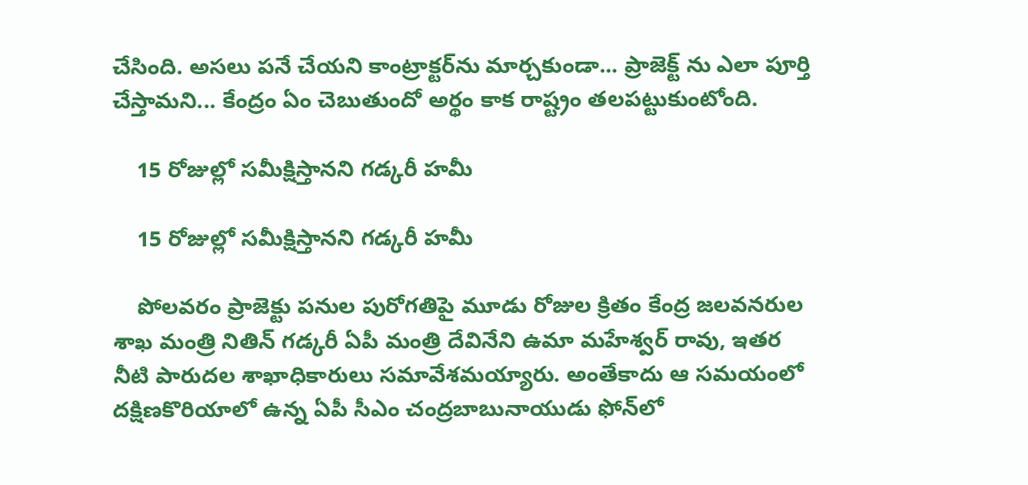చేసింది. అసలు పనే చేయని కాంట్రాక్టర్‌ను మార్చకుండా... ప్రాజెక్ట్ ను ఎలా పూర్తి చేస్తామని... కేంద్రం ఏం చెబుతుందో అర్థం కాక రాష్ట్రం తలపట్టుకుంటోంది.

    15 రోజుల్లో సమీక్షిస్తానని గడ్కరీ హమీ

    15 రోజుల్లో సమీక్షిస్తానని గడ్కరీ హమీ

    పోలవరం ప్రాజెక్టు పనుల పురోగతిపై మూడు రోజుల క్రితం కేంద్ర జలవనరుల శాఖ మంత్రి నితిన్ గడ్కరీ ఏపీ మంత్రి దేవినేని ఉమా మహేశ్వర్ రావు, ఇతర నీటి పారుదల శాఖాధికారులు సమావేశమయ్యారు. అంతేకాదు ఆ సమయంలో దక్షిణకొరియాలో ఉన్న ఏపీ సీఎం చంద్రబాబునాయుడు ఫోన్‌లో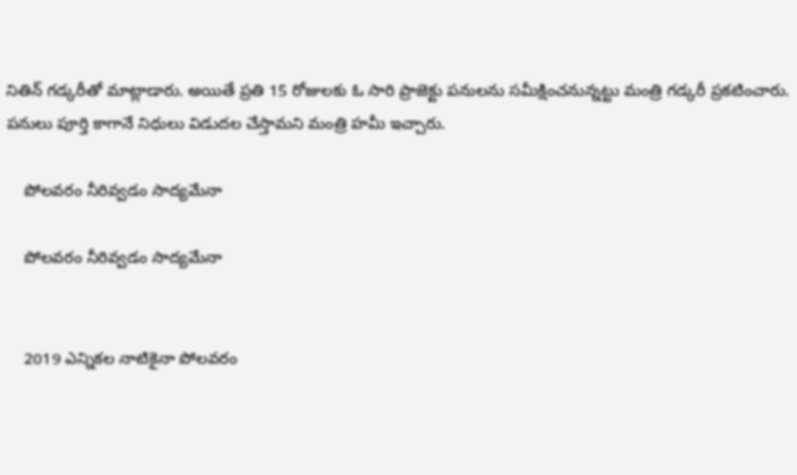నితిన్ గడ్కరీతో మాట్లాడారు. అయితే ప్రతి 15 రోజులకు ఓ సారి ప్రాజెక్టు పనులను సమీక్షించనున్నట్టు మంత్రి గడ్కరీ ప్రకటించారు. పనులు పూర్తి కాగానే నిధులు విడుదల చేస్తామని మంత్రి హమీ ఇచ్చారు.

    పోలవరం నీరివ్వడం సాద్యమేనా

    పోలవరం నీరివ్వడం సాద్యమేనా


    2019 ఎన్నికల నాటికైనా పోలవరం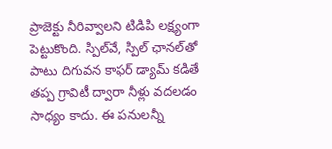ప్రాజెక్టు నీరివ్వాలని టిడిపి లక్ష్యంగా పెట్టుకొంది. స్పిల్‌వే, స్పిల్ ఛానల్‌తో పాటు దిగువన కాఫర్ డ్యామ్ కడితే తప్ప గ్రావిటీ ద్వారా నీళ్లు వదలడం సాధ్యం కాదు. ఈ పనులన్నీ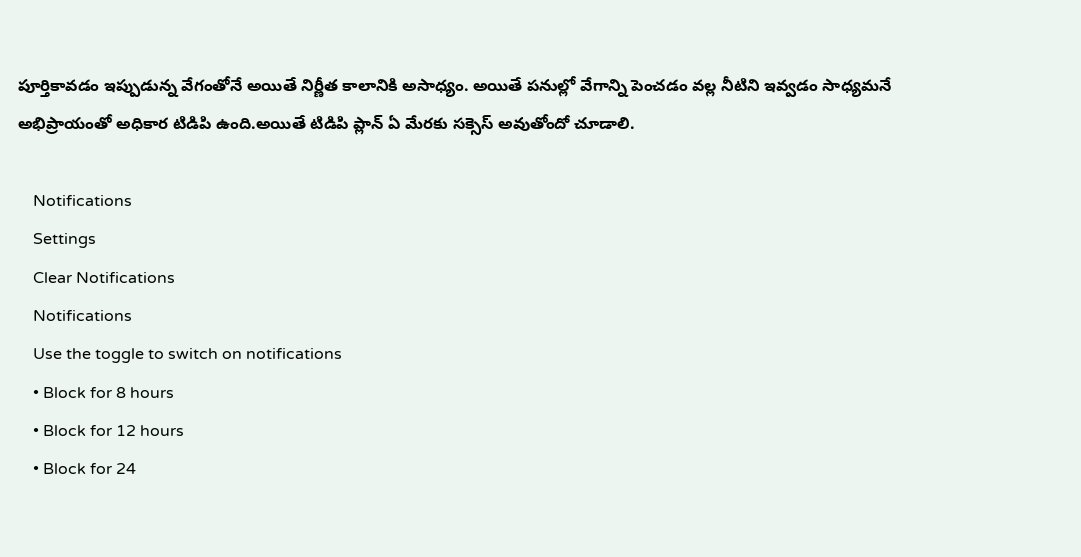పూర్తికావడం ఇప్పుడున్న వేగంతోనే అయితే నిర్ణీత కాలానికి అసాధ్యం. అయితే పనుల్లో వేగాన్ని పెంచడం వల్ల నీటిని ఇవ్వడం సాధ్యమనే అభిప్రాయంతో అధికార టిడిపి ఉంది.అయితే టిడిపి ప్లాన్ ఏ మేరకు సక్సెస్ అవుతోందో చూడాలి.

    Notifications
    Settings
    Clear Notifications
    Notifications
    Use the toggle to switch on notifications
    • Block for 8 hours
    • Block for 12 hours
    • Block for 24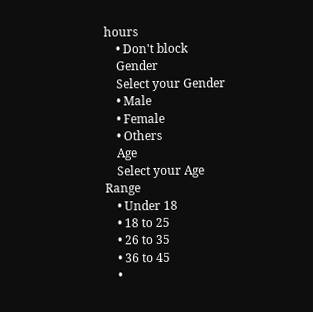hours
    • Don't block
    Gender
    Select your Gender
    • Male
    • Female
    • Others
    Age
    Select your Age Range
    • Under 18
    • 18 to 25
    • 26 to 35
    • 36 to 45
    •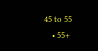45 to 55
    • 55+